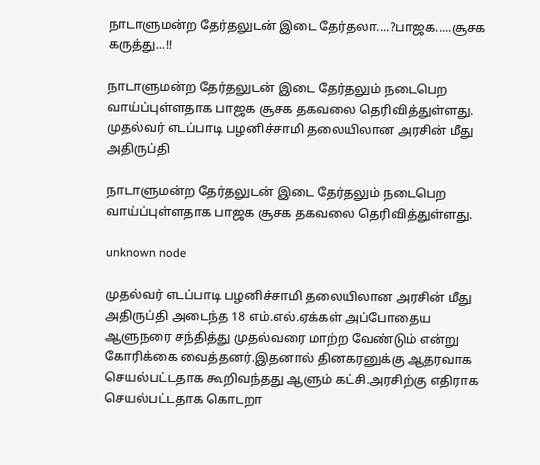நாடாளுமன்ற தேர்தலுடன் இடை தேர்தலா....?பாஜக.....சூசக கருத்து...!!

நாடாளுமன்ற தேர்தலுடன் இடை தேர்தலும் நடைபெற வாய்ப்புள்ளதாக பாஜக சூசக தகவலை தெரிவித்துள்ளது.   முதல்வர் எடப்பாடி பழனிச்சாமி தலையிலான அரசின் மீது அதிருப்தி

நாடாளுமன்ற தேர்தலுடன் இடை தேர்தலும் நடைபெற வாய்ப்புள்ளதாக பாஜக சூசக தகவலை தெரிவித்துள்ளது.

unknown node

முதல்வர் எடப்பாடி பழனிச்சாமி தலையிலான அரசின் மீது அதிருப்தி அடைந்த 18 எம்.எல்.ஏக்கள் அப்போதைய ஆளுநரை சந்தித்து முதல்வரை மாற்ற வேண்டும் என்று கோரிக்கை வைத்தனர்.இதனால் தினகரனுக்கு ஆதரவாக செயல்பட்டதாக கூறிவந்தது ஆளும் கட்சி.அரசிற்கு எதிராக செயல்பட்டதாக கொடறா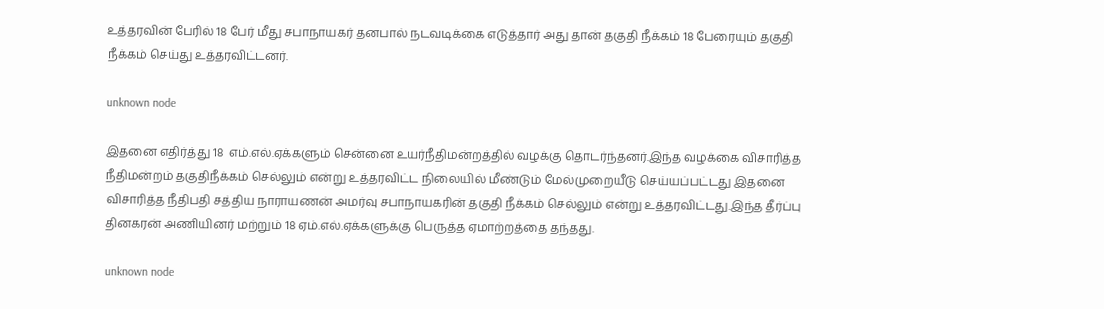உத்தரவின் பேரில் 18 பேர் மீது சபாநாயகர் தனபால் நடவடிக்கை எடுத்தார் அது தான் தகுதி நீக்கம் 18 பேரையும் தகுதி நீக்கம் செய்து உத்தரவிட்டனர்.

unknown node

இதனை எதிர்த்து 18  எம்.எல்.ஏக்களும் சென்னை உயர்நீதிமன்றத்தில் வழக்கு தொடர்ந்தனர்.இந்த வழக்கை விசாரித்த நீதிமன்றம் தகுதிநீக்கம் செல்லும் என்று உத்தரவிட்ட நிலையில் மீண்டும் மேல்முறையீடு செய்யப்பட்டது இதனை விசாரித்த நீதிபதி சத்திய நாராயணன் அமர்வு சபாநாயகரின் தகுதி நீக்கம் செல்லும் என்று உத்தரவிட்டது.இந்த தீர்ப்பு தினகரன் அணியினர் மற்றும் 18 ஏம்.எல்.ஏக்களுக்கு பெருத்த ஏமாற்றத்தை தந்தது.

unknown node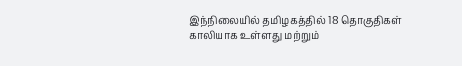இந்நிலையில் தமிழகத்தில் 18 தொகுதிகள் காலியாக உள்ளது மற்றும்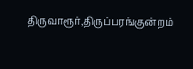திருவாரூர்,திருப்பரங்குன்றம்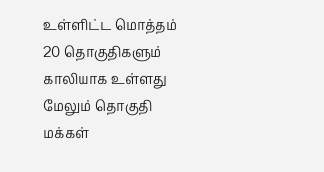உள்ளிட்ட மொத்தம் 20 தொகுதிகளும் காலியாக உள்ளது மேலும் தொகுதி மக்கள்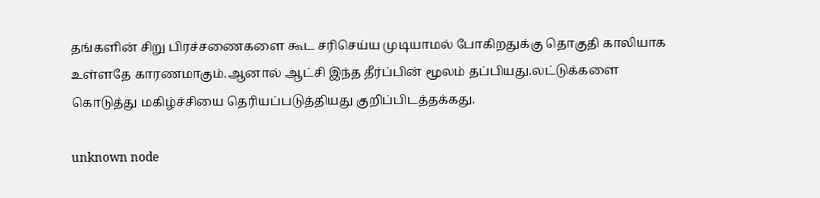தங்களின் சிறு பிரச்சணைகளை கூட சரிசெய்ய முடியாமல் போகிறதுக்கு தொகுதி காலியாக உள்ளதே காரணமாகும்.ஆனால் ஆட்சி இந்த தீர்ப்பின் மூலம் தப்பியது.லட்டுக்களை கொடுத்து மகிழ்ச்சியை தெரியப்படுத்தியது குறிப்பிடத்தக்கது.

unknown node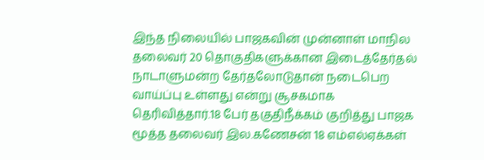இந்த நிலையில் பாஜகவின் முன்னாள் மாநில தலைவர் 20 தொகுதிகளுக்கான இடைத்தேர்தல் நாடாளுமன்ற தேர்தலோடுதான் நடைபெற வாய்ப்பு உள்ளது என்று சூசகமாக தெரிவித்தார்.18 பேர் தகுதிநீக்கம் குறித்து பாஜக மூத்த தலைவர் இல.கணேசன் 18 எம்எல்ஏக்கள்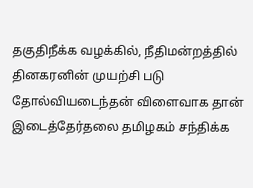தகுதிநீக்க வழக்கில், நீதிமன்றத்தில் தினகரனின் முயற்சி படு தோல்வியடைந்தன் விளைவாக தான் இடைத்தேர்தலை தமிழகம் சந்திக்க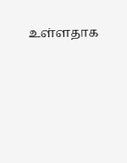உள்ளதாக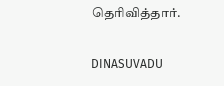தெரிவித்தார்.

DINASUVADU